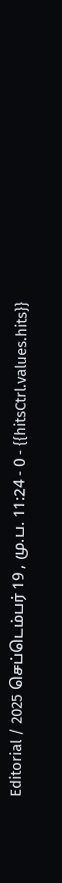Editorial / 2025 செப்டெம்பர் 19 , மு.ப. 11:24 - 0 - {{hitsCtrl.values.hits}}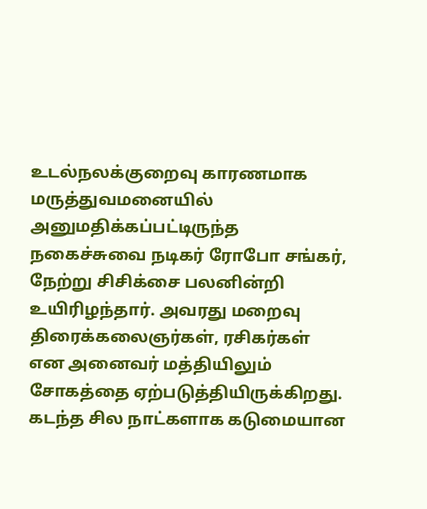உடல்நலக்குறைவு காரணமாக மருத்துவமனையில் அனுமதிக்கப்பட்டிருந்த நகைச்சுவை நடிகர் ரோபோ சங்கர், நேற்று சிசிக்சை பலனின்றி உயிரிழந்தார். அவரது மறைவு திரைக்கலைஞர்கள், ரசிகர்கள் என அனைவர் மத்தியிலும் சோகத்தை ஏற்படுத்தியிருக்கிறது.
கடந்த சில நாட்களாக கடுமையான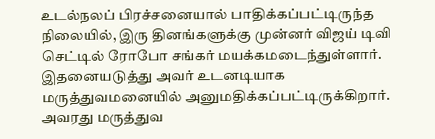உடல்நலப் பிரச்சனையால் பாதிக்கப்பட்டிருந்த நிலையில், இரு தினங்களுக்கு முன்னர் விஜய் டிவி செட்டில் ரோபோ சங்கர் மயக்கமடைந்துள்ளார். இதனையடுத்து அவர் உடனடியாக மருத்துவமனையில் அனுமதிக்கப்பட்டிருக்கிறார்.
அவரது மருத்துவ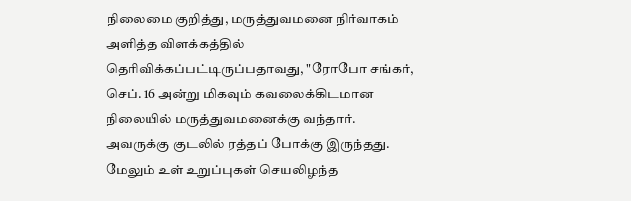நிலைமை குறித்து, மருத்துவமனை நிர்வாகம் அளித்த விளக்கத்தில் தெரிவிக்கப்பட்டிருப்பதாவது, "ரோபோ சங்கர், செப். 16 அன்று மிகவும் கவலைக்கிடமான நிலையில் மருத்துவமனைக்கு வந்தார். அவருக்கு குடலில் ரத்தப் போக்கு இருந்தது. மேலும் உள் உறுப்புகள் செயலிழந்த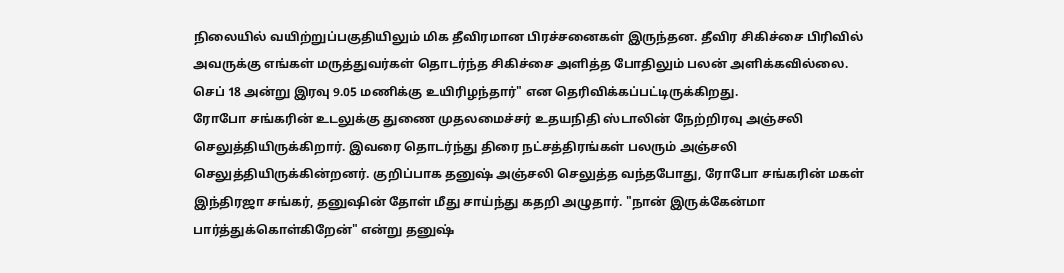நிலையில் வயிற்றுப்பகுதியிலும் மிக தீவிரமான பிரச்சனைகள் இருந்தன. தீவிர சிகிச்சை பிரிவில் அவருக்கு எங்கள் மருத்துவர்கள் தொடர்ந்த சிகிச்சை அளித்த போதிலும் பலன் அளிக்கவில்லை. செப் 18 அன்று இரவு 9.05 மணிக்கு உயிரிழந்தார்" என தெரிவிக்கப்பட்டிருக்கிறது.
ரோபோ சங்கரின் உடலுக்கு துணை முதலமைச்சர் உதயநிதி ஸ்டாலின் நேற்றிரவு அஞ்சலி செலுத்தியிருக்கிறார். இவரை தொடர்ந்து திரை நட்சத்திரங்கள் பலரும் அஞ்சலி செலுத்தியிருக்கின்றனர். குறிப்பாக தனுஷ் அஞ்சலி செலுத்த வந்தபோது, ரோபோ சங்கரின் மகள் இந்திரஜா சங்கர், தனுஷின் தோள் மீது சாய்ந்து கதறி அழுதார். "நான் இருக்கேன்மா பார்த்துக்கொள்கிறேன்" என்று தனுஷ்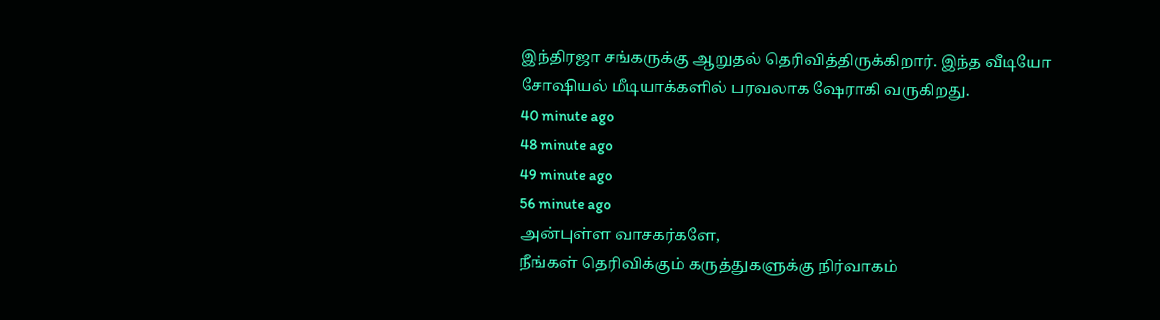இந்திரஜா சங்கருக்கு ஆறுதல் தெரிவித்திருக்கிறார். இந்த வீடியோ சோஷியல் மீடியாக்களில் பரவலாக ஷேராகி வருகிறது.
40 minute ago
48 minute ago
49 minute ago
56 minute ago
அன்புள்ள வாசகர்களே,
நீங்கள் தெரிவிக்கும் கருத்துகளுக்கு நிர்வாகம்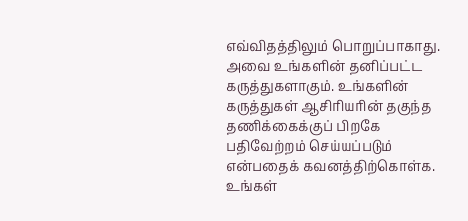எவ்விதத்திலும் பொறுப்பாகாது. அவை உங்களின் தனிப்பட்ட கருத்துகளாகும். உங்களின் கருத்துகள் ஆசிரியரின் தகுந்த தணிக்கைக்குப் பிறகே பதிவேற்றம் செய்யப்படும் என்பதைக் கவனத்திற்கொள்க. உங்கள்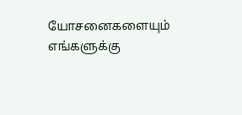யோசனைகளையும் எங்களுக்கு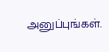அனுப்புங்கள்.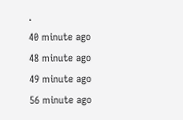.
40 minute ago
48 minute ago
49 minute ago
56 minute ago